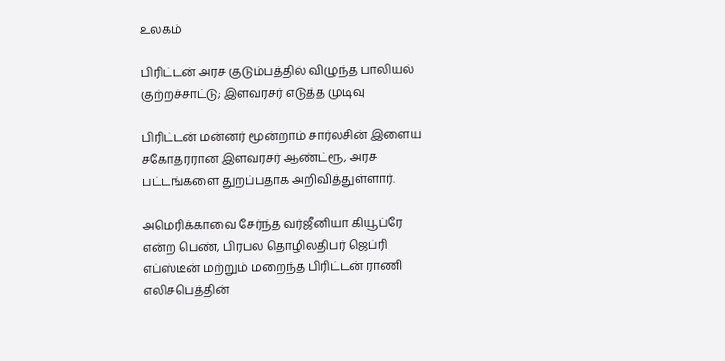உலகம்

பிரிட்டன் அரச குடும்பத்தில் விழுந்த பாலியல் குற்றச்சாட்டு; இளவரசர் எடுத்த முடிவு

பிரிட்டன் மன்னர் மூன்றாம் சார்லசின் இளைய சகோதரரான இளவரசர் ஆண்ட்ரூ, அரச பட்டங்களை துறப்பதாக அறிவித்துள்ளார்.

அமெரிக்காவை சேர்ந்த வர்ஜீனியா கியூப்ரே என்ற பெண், பிரபல தொழிலதிபர் ஜெப்ரி எப்ஸ்டீன் மற்றும் மறைந்த பிரிட்டன் ராணி எலிசபெத்தின்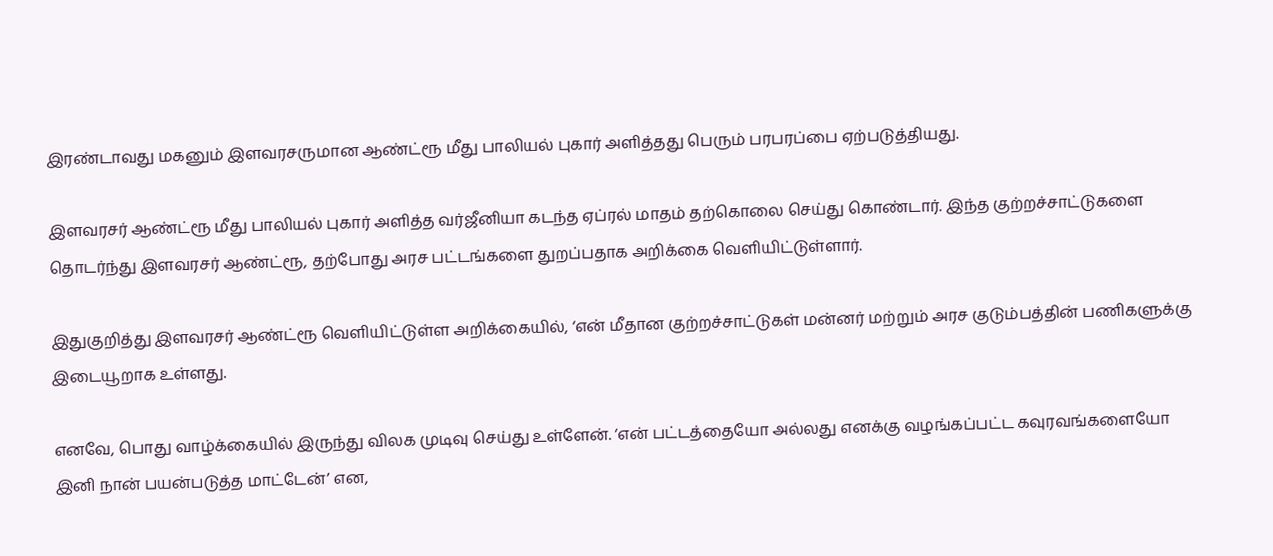இரண்டாவது மகனும் இளவரசருமான ஆண்ட்ரூ மீது பாலியல் புகார் அளித்தது பெரும் பரபரப்பை ஏற்படுத்தியது.

இளவரசர் ஆண்ட்ரூ மீது பாலியல் புகார் அளித்த வர்ஜீனியா கடந்த ஏப்ரல் மாதம் தற்கொலை செய்து கொண்டார். இந்த குற்றச்சாட்டுகளை தொடர்ந்து இளவரசர் ஆண்ட்ரூ, தற்போது அரச பட்டங்களை துறப்பதாக அறிக்கை வெளியிட்டுள்ளார்.

இதுகுறித்து இளவரசர் ஆண்ட்ரூ வெளியிட்டுள்ள அறிக்கையில், ‘என் மீதான குற்றச்சாட்டுகள் மன்னர் மற்றும் அரச குடும்பத்தின் பணிகளுக்கு இடையூறாக உள்ளது.

எனவே, பொது வாழ்க்கையில் இருந்து விலக முடிவு செய்து உள்ளேன். ‘என் பட்டத்தையோ அல்லது எனக்கு வழங்கப்பட்ட கவுரவங்களையோ இனி நான் பயன்படுத்த மாட்டேன்’ என,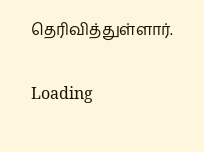தெரிவித்துள்ளார்.

Loading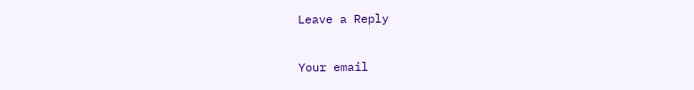Leave a Reply

Your email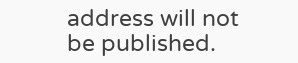address will not be published.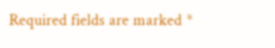Required fields are marked *